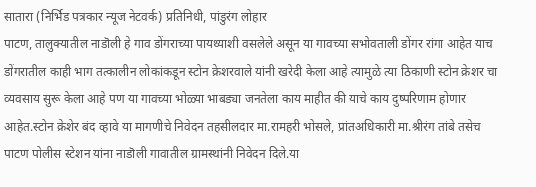सातारा (निर्भिड पत्रकार न्यूज नेटवर्क) प्रतिनिधी, पांडुरंग लोहार
पाटण, तालुक्यातील नाडॊली हे गाव डोंगराच्या पायथ्याशी वसलेले असून या गावच्या सभोवताली डोंगर रांगा आहेत याच डोंगरातील काही भाग तत्कालीन लोकांकडून स्टोन क्रेशरवाले यांनी खरेदी केला आहे त्यामुळे त्या ठिकाणी स्टोन क्रेशर चा व्यवसाय सुरू केला आहे पण या गावच्या भोळ्या भाबड्या जनतेला काय माहीत की याचे काय दुष्परिणाम होणार आहेत.स्टोन क्रेशेर बंद व्हावे या मागणीचे निवेदन तहसीलदार मा.रामहरी भोसले, प्रांतअधिकारी मा.श्रीरंग तांबे तसेच पाटण पोलीस स्टेशन यांना नाडॊली गावातील ग्रामस्थांनी निवेदन दिले.या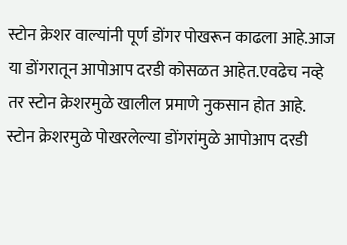स्टोन क्रेशर वाल्यांनी पूर्ण डोंगर पोखरून काढला आहे.आज या डोंगरातून आपोआप दरडी कोसळत आहेत.एवढेच नव्हे तर स्टोन क्रेशरमुळे खालील प्रमाणे नुकसान होत आहे.
स्टोन क्रेशरमुळे पोखरलेल्या डोंगरांमुळे आपोआप दरडी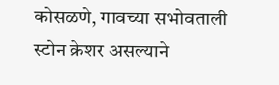कोसळणे, गावच्या सभोवताली स्टोन क्रेशर असल्याने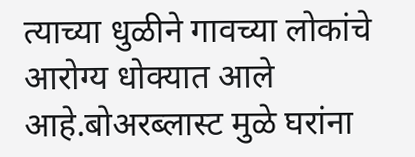त्याच्या धुळीने गावच्या लोकांचे आरोग्य धोक्यात आले आहे.बोअरब्लास्ट मुळे घरांना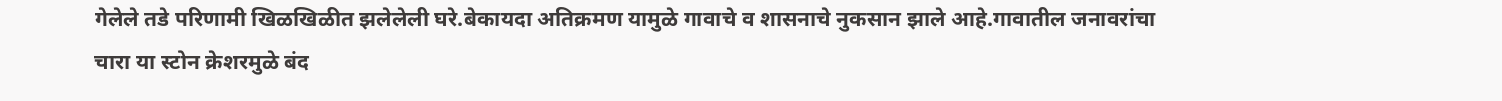गेलेले तडे परिणामी खिळखिळीत झलेलेली घरे.बेकायदा अतिक्रमण यामुळे गावाचे व शासनाचे नुकसान झाले आहे.गावातील जनावरांचा चारा या स्टोन क्रेशरमुळे बंद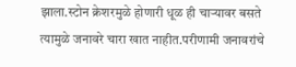झाला.स्टोन क्रेशरमुळे होणारी धूळ ही चाऱ्यावर बसते त्यामुळे जनावरे चारा खात नाहीत.परीणामी जनावरांचे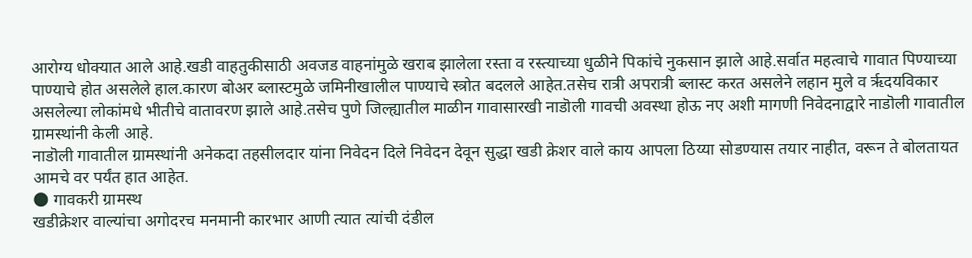आरोग्य धोक्यात आले आहे.खडी वाहतुकीसाठी अवजड वाहनांमुळे खराब झालेला रस्ता व रस्त्याच्या धुळीने पिकांचे नुकसान झाले आहे.सर्वात महत्वाचे गावात पिण्याच्या पाण्याचे होत असलेले हाल.कारण बोअर ब्लास्टमुळे जमिनीखालील पाण्याचे स्त्रोत बदलले आहेत.तसेच रात्री अपरात्री ब्लास्ट करत असलेने लहान मुले व रृदयविकार असलेल्या लोकांमधे भीतीचे वातावरण झाले आहे.तसेच पुणे जिल्ह्यातील माळीन गावासारखी नाडॊली गावची अवस्था होऊ नए अशी मागणी निवेदनाद्वारे नाडॊली गावातील ग्रामस्थांनी केली आहे.
नाडॊली गावातील ग्रामस्थांनी अनेकदा तहसीलदार यांना निवेदन दिले निवेदन देवून सुद्धा खडी क्रेशर वाले काय आपला ठिय्या सोडण्यास तयार नाहीत, वरून ते बोलतायत आमचे वर पर्यंत हात आहेत.
🌑 गावकरी ग्रामस्थ
खडीक्रेशर वाल्यांचा अगोदरच मनमानी कारभार आणी त्यात त्यांची दंडील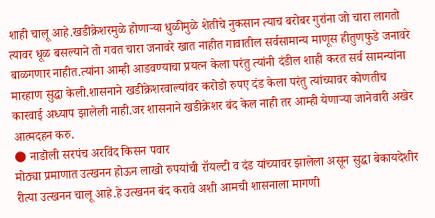शाही चालू आहे.खडीक्रेशरमुळे होणाऱ्या धुळीमुळे शेतीचे नुकसान त्याच बरोबर गुरांना जो चारा लागतो त्यावर धूळ बसल्याने तो गवत चारा जनावरे खात नाहीत गावातील सर्वसामान्य माणूस हीतुणफुडे जनावरे बाळगणार नाहीत.त्यांना आम्ही आडवण्याचा प्रयत्न केला परंतु त्यांनी दंडील शाही करत सर्व सामन्यांना मारहाण सुद्धा केली.शासनाने खडीक्रेशरवाल्यांवर करोडो रुपए दंड केला परंतु त्यांच्यावर कोणतीच कारवाई अध्याप झालेली नाही.जर शासनाने खडीक्रेशर बंद केल नाही तर आम्ही येणाऱ्या जानेवारी अखेर आत्मदहन करु.
🌑 नाडॊली सरपंच अरविंद किसन पवार
मोठ्या प्रमाणात उत्खनन होऊन लाखो रुपयांची रॉयल्टी व दंड यांच्यावर झालेला असून सुद्धा बेकायदेशीर रीत्या उत्खनन चालू आहे.हे उत्खनन बंद करावे अशी आमची शासनाला मागणी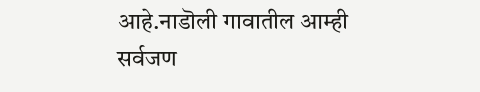आहे.नाडॊली गावातील आम्ही सर्वजण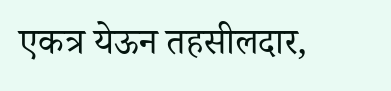एकत्र येऊन तहसीलदार,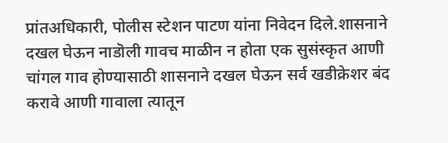प्रांतअधिकारी, पोलीस स्टेशन पाटण यांना निवेदन दिले.शासनाने दखल घेऊन नाडॊली गावच माळीन न होता एक सुसंस्कृत आणी चांगल गाव होण्यासाठी शासनाने दखल घेऊन सर्व खडीक्रेशर बंद करावे आणी गावाला त्यातून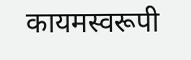कायमस्वरूपी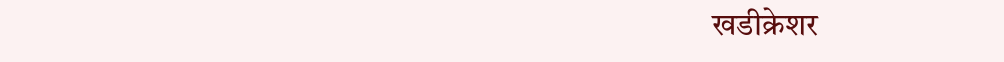खडीक्रेशर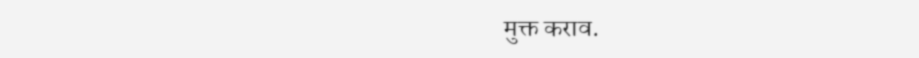मुक्त कराव.